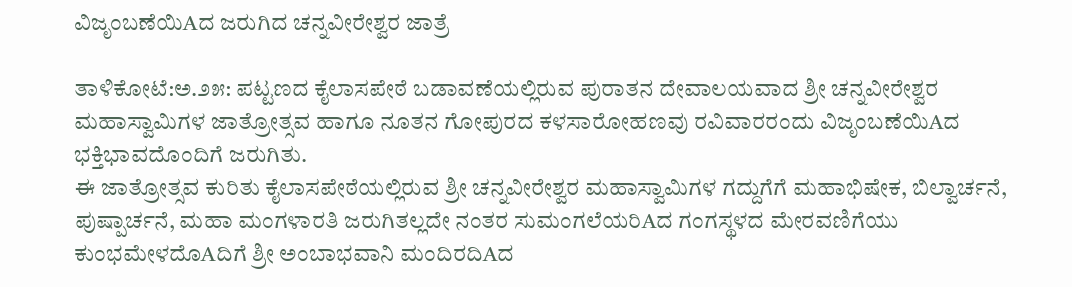ವಿಜೃಂಬಣೆಯಿAದ ಜರುಗಿದ ಚನ್ನವೀರೇಶ್ವರ ಜಾತ್ರೆ

ತಾಳಿಕೋಟೆ:ಅ.೨೫: ಪಟ್ಟಣದ ಕೈಲಾಸಪೇಠೆ ಬಡಾವಣೆಯಲ್ಲಿರುವ ಪುರಾತನ ದೇವಾಲಯವಾದ ಶ್ರೀ ಚನ್ನವೀರೇಶ್ವರ ಮಹಾಸ್ವಾಮಿಗಳ ಜಾತ್ರೋತ್ಸವ ಹಾಗೂ ನೂತನ ಗೋಪುರದ ಕಳಸಾರೋಹಣವು ರವಿವಾರರಂದು ವಿಜೃಂಬಣೆಯಿAದ ಭಕ್ತಿಭಾವದೊಂದಿಗೆ ಜರುಗಿತು.
ಈ ಜಾತ್ರೋತ್ಸವ ಕುರಿತು ಕೈಲಾಸಪೇಠೆಯಲ್ಲಿರುವ ಶ್ರೀ ಚನ್ನವೀರೇಶ್ವರ ಮಹಾಸ್ವಾಮಿಗಳ ಗದ್ದುಗೆಗೆ ಮಹಾಭಿಷೇಕ, ಬಿಲ್ವಾರ್ಚನೆ, ಪುಷ್ಪಾರ್ಚನೆ, ಮಹಾ ಮಂಗಳಾರತಿ ಜರುಗಿತಲ್ಲದೇ ನಂತರ ಸುಮಂಗಲೆಯರಿAದ ಗಂಗಸ್ಥಳದ ಮೇರವಣಿಗೆಯು ಕುಂಭಮೇಳದೊAದಿಗೆ ಶ್ರೀ ಅಂಬಾಭವಾನಿ ಮಂದಿರದಿAದ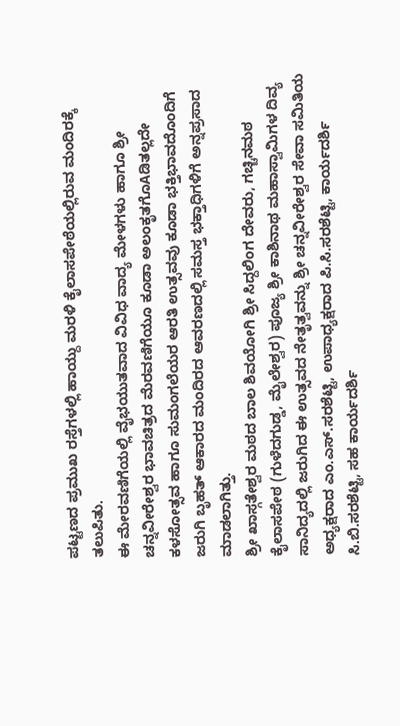ಪಟ್ಟಣದ ಪ್ರಮುಖ ರಸ್ತೆಗಳಲ್ಲಿ ಹಾಯ್ದು ಮರಳಿ ಕೈಲಾಸಪೇಠೆಯಲ್ಲಿರುವ ಮಂದಿರಕ್ಕೆ ತಲುಪಿತು.
ಈ ಮೇರವಣಿಗೆಯಲ್ಲಿ ವೈಭಯುತವಾದ ವಿವಿಧ ವಾದ್ಯ ಮೇಳಗಳು ಹಾಗೂ ಶ್ರೀ ಚನ್ನವೀರೇಶ್ವರ ಭಾವಚಿತ್ರದ ಮೆರವಣಿಗೆಯೂ ಕೂಡಾ ಅಲಂಕೃತಗೊAಡಿತಲ್ಲದೇ ಕಳಸೋತ್ಸವ ಹಾಗೂ ಸುಮಂಗಲೆಯರ ಆರತಿ ಉತ್ಸವವು ಕೂಡಾ ಭಕ್ತಿಭಾವದೊಂದಿಗೆ ಜರುಗಿ ಬೃಹತ್ ಆಕಾರದ ಮಂದಿರದ ಆವರಣದಲ್ಲಿ ಸಮಸ್ತ ಭಕ್ತಾಧಿಗಳಿಗೆ ಅನ್ನಪ್ರಸಾದ ಮಾಡಲಾಗಿತ್ತು.
ಶ್ರೀ ಖಾಸ್ಗತೇಶ್ವರ ಮಠದ ಬಾಲ ಶಿವಯೋಗಿ ಶ್ರೀ ಸಿದ್ದಲಿಂಗ ದೇವರು, ಗಚ್ಚಿನಮಠ ಕೈಲಾಸಪೇಠ (ಗುಳೆದಗುಡ್ಡ, ಮೈಲೇಶ್ವರ) ಪೂಜ್ಯ ಶ್ರೀ ಕಾಶಿನಾಥ ಮಹಾಸ್ವಾಮಿಗಳ ದಿವ್ಯ ಸಾನಿದ್ಯದಲ್ಲಿ ಜರುಗಿದ ಈ ಉತ್ಸವದ ನೇತೃತ್ವವನ್ನು ಶ್ರೀ ಚನ್ನವೀರೇಶ್ವರ ಸೇವಾ ಸಮಿತಿಯ ಅಧ್ಯಕ್ಷರಾದ ಎಂ.ಎಸ್.ಸರಶೆಟ್ಟಿ, ಉಪಾಧ್ಯಕ್ಷರಾದ ಪಿ.ಸಿ.ಸರಶೆಟ್ಟಿ, ಕಾರ್ಯದರ್ಶಿ ಸಿ.ಬಿ.ಸರಶೆಟ್ಟಿ, ಸಹ ಕಾರ್ಯದರ್ಶಿ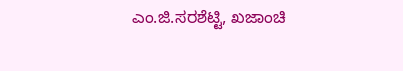ಎಂ.ಜಿ.ಸರಶೆಟ್ಟಿ, ಖಜಾಂಚಿ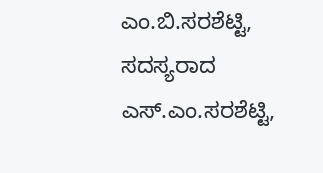ಎಂ.ಬಿ.ಸರಶೆಟ್ಟಿ, ಸದಸ್ಯರಾದ ಎಸ್.ಎಂ.ಸರಶೆಟ್ಟಿ,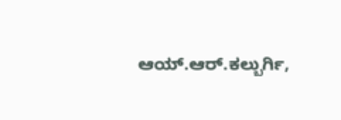ಆಯ್.ಆರ್.ಕಲ್ಬುರ್ಗಿ,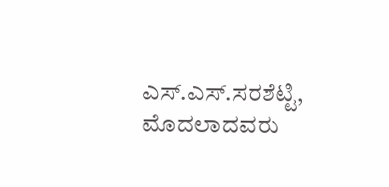ಎಸ್.ಎಸ್.ಸರಶೆಟ್ಟಿ, ಮೊದಲಾದವರು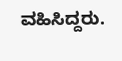ವಹಿಸಿದ್ದರು.